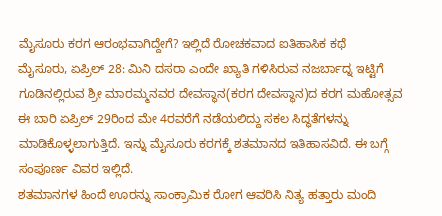ಮೈಸೂರು ಕರಗ ಆರಂಭವಾಗಿದ್ದೇಗೆ? ಇಲ್ಲಿದೆ ರೋಚಕವಾದ ಐತಿಹಾಸಿಕ ಕಥೆ
ಮೈಸೂರು, ಏಪ್ರಿಲ್ 28: ಮಿನಿ ದಸರಾ ಎಂದೇ ಖ್ಯಾತಿ ಗಳಿಸಿರುವ ನಜರ್ಬಾದ್ನ ಇಟ್ಟಿಗೆ ಗೂಡಿನಲ್ಲಿರುವ ಶ್ರೀ ಮಾರಮ್ಮನವರ ದೇವಸ್ಥಾನ(ಕರಗ ದೇವಸ್ಥಾನ)ದ ಕರಗ ಮಹೋತ್ಸವ ಈ ಬಾರಿ ಏಪ್ರಿಲ್ 29ರಿಂದ ಮೇ 4ರವರೆಗೆ ನಡೆಯಲಿದ್ದು ಸಕಲ ಸಿದ್ಧತೆಗಳನ್ನು ಮಾಡಿಕೊಳ್ಳಲಾಗುತ್ತಿದೆ. ಇನ್ನು ಮೈಸೂರು ಕರಗಕ್ಕೆ ಶತಮಾನದ ಇತಿಹಾಸವಿದೆ. ಈ ಬಗ್ಗೆ ಸಂಪೂರ್ಣ ವಿವರ ಇಲ್ಲಿದೆ.
ಶತಮಾನಗಳ ಹಿಂದೆ ಊರನ್ನು ಸಾಂಕ್ರಾಮಿಕ ರೋಗ ಆವರಿಸಿ ನಿತ್ಯ ಹತ್ತಾರು ಮಂದಿ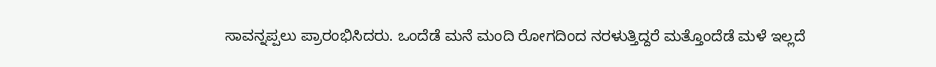ಸಾವನ್ನಪ್ಪಲು ಪ್ರಾರಂಭಿಸಿದರು. ಒಂದೆಡೆ ಮನೆ ಮಂದಿ ರೋಗದಿಂದ ನರಳುತ್ತಿದ್ದರೆ ಮತ್ತೊಂದೆಡೆ ಮಳೆ ಇಲ್ಲದೆ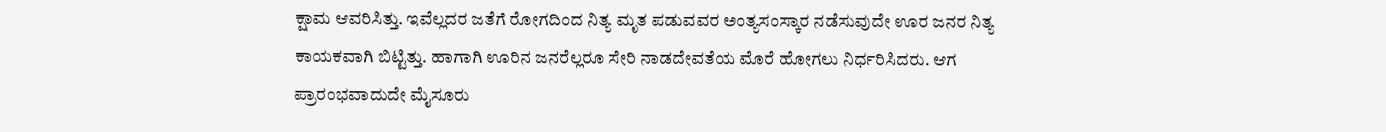ಕ್ಷಾಮ ಆವರಿಸಿತ್ತು. ಇವೆಲ್ಲದರ ಜತೆಗೆ ರೋಗದಿಂದ ನಿತ್ಯ ಮೃತ ಪಡುವವರ ಅಂತ್ಯಸಂಸ್ಕಾರ ನಡೆಸುವುದೇ ಊರ ಜನರ ನಿತ್ಯ ಕಾಯಕವಾಗಿ ಬಿಟ್ಟಿತ್ತು. ಹಾಗಾಗಿ ಊರಿನ ಜನರೆಲ್ಲರೂ ಸೇರಿ ನಾಡದೇವತೆಯ ಮೊರೆ ಹೋಗಲು ನಿರ್ಧರಿಸಿದರು. ಆಗ ಪ್ರಾರಂಭವಾದುದೇ ಮೈಸೂರು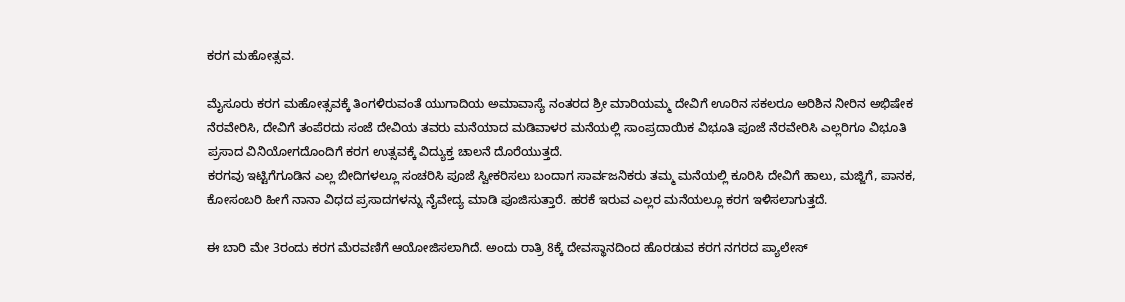ಕರಗ ಮಹೋತ್ಸವ.

ಮೈಸೂರು ಕರಗ ಮಹೋತ್ಸವಕ್ಕೆ ತಿಂಗಳಿರುವಂತೆ ಯುಗಾದಿಯ ಅಮಾವಾಸ್ಯೆ ನಂತರದ ಶ್ರೀ ಮಾರಿಯಮ್ಮ ದೇವಿಗೆ ಊರಿನ ಸಕಲರೂ ಅರಿಶಿನ ನೀರಿನ ಅಭಿಷೇಕ ನೆರವೇರಿಸಿ, ದೇವಿಗೆ ತಂಪೆರದು ಸಂಜೆ ದೇವಿಯ ತವರು ಮನೆಯಾದ ಮಡಿವಾಳರ ಮನೆಯಲ್ಲಿ ಸಾಂಪ್ರದಾಯಿಕ ವಿಭೂತಿ ಪೂಜೆ ನೆರವೇರಿಸಿ ಎಲ್ಲರಿಗೂ ವಿಭೂತಿ ಪ್ರಸಾದ ವಿನಿಯೋಗದೊಂದಿಗೆ ಕರಗ ಉತ್ಸವಕ್ಕೆ ವಿದ್ಯುಕ್ತ ಚಾಲನೆ ದೊರೆಯುತ್ತದೆ.
ಕರಗವು ಇಟ್ಟಿಗೆಗೂಡಿನ ಎಲ್ಲ ಬೀದಿಗಳಲ್ಲೂ ಸಂಚರಿಸಿ ಪೂಜೆ ಸ್ವೀಕರಿಸಲು ಬಂದಾಗ ಸಾರ್ವಜನಿಕರು ತಮ್ಮ ಮನೆಯಲ್ಲಿ ಕೂರಿಸಿ ದೇವಿಗೆ ಹಾಲು, ಮಜ್ಜಿಗೆ, ಪಾನಕ, ಕೋಸಂಬರಿ ಹೀಗೆ ನಾನಾ ವಿಧದ ಪ್ರಸಾದಗಳನ್ನು ನೈವೇದ್ಯ ಮಾಡಿ ಪೂಜಿಸುತ್ತಾರೆ. ಹರಕೆ ಇರುವ ಎಲ್ಲರ ಮನೆಯಲ್ಲೂ ಕರಗ ಇಳಿಸಲಾಗುತ್ತದೆ.

ಈ ಬಾರಿ ಮೇ 3ರಂದು ಕರಗ ಮೆರವಣಿಗೆ ಆಯೋಜಿಸಲಾಗಿದೆ. ಅಂದು ರಾತ್ರಿ 8ಕ್ಕೆ ದೇವಸ್ಥಾನದಿಂದ ಹೊರಡುವ ಕರಗ ನಗರದ ಪ್ಯಾಲೇಸ್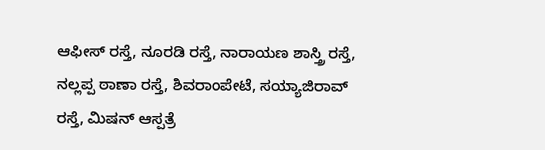ಆಫೀಸ್ ರಸ್ತೆ, ನೂರಡಿ ರಸ್ತೆ, ನಾರಾಯಣ ಶಾಸ್ತ್ರಿ ರಸ್ತೆ, ನಲ್ಲಪ್ಪ ಠಾಣಾ ರಸ್ತೆ, ಶಿವರಾಂಪೇಟೆ, ಸಯ್ಯಾಜಿರಾವ್ ರಸ್ತೆ, ಮಿಷನ್ ಆಸ್ಪತ್ರೆ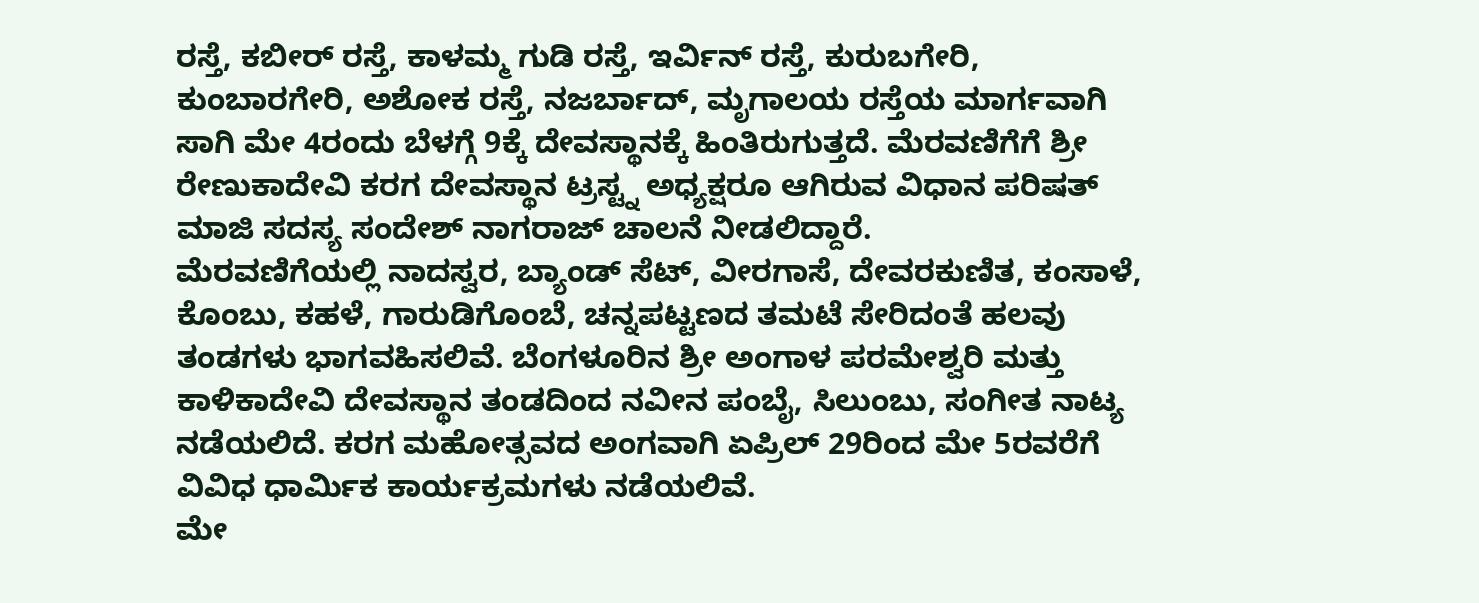ರಸ್ತೆ, ಕಬೀರ್ ರಸ್ತೆ, ಕಾಳಮ್ಮ ಗುಡಿ ರಸ್ತೆ, ಇರ್ವಿನ್ ರಸ್ತೆ, ಕುರುಬಗೇರಿ, ಕುಂಬಾರಗೇರಿ, ಅಶೋಕ ರಸ್ತೆ, ನಜರ್ಬಾದ್, ಮೃಗಾಲಯ ರಸ್ತೆಯ ಮಾರ್ಗವಾಗಿ ಸಾಗಿ ಮೇ 4ರಂದು ಬೆಳಗ್ಗೆ 9ಕ್ಕೆ ದೇವಸ್ಥಾನಕ್ಕೆ ಹಿಂತಿರುಗುತ್ತದೆ. ಮೆರವಣಿಗೆಗೆ ಶ್ರೀ ರೇಣುಕಾದೇವಿ ಕರಗ ದೇವಸ್ಥಾನ ಟ್ರಸ್ಟ್ನ ಅಧ್ಯಕ್ಷರೂ ಆಗಿರುವ ವಿಧಾನ ಪರಿಷತ್ ಮಾಜಿ ಸದಸ್ಯ ಸಂದೇಶ್ ನಾಗರಾಜ್ ಚಾಲನೆ ನೀಡಲಿದ್ದಾರೆ.
ಮೆರವಣಿಗೆಯಲ್ಲಿ ನಾದಸ್ವರ, ಬ್ಯಾಂಡ್ ಸೆಟ್, ವೀರಗಾಸೆ, ದೇವರಕುಣಿತ, ಕಂಸಾಳೆ, ಕೊಂಬು, ಕಹಳೆ, ಗಾರುಡಿಗೊಂಬೆ, ಚನ್ನಪಟ್ಟಣದ ತಮಟೆ ಸೇರಿದಂತೆ ಹಲವು ತಂಡಗಳು ಭಾಗವಹಿಸಲಿವೆ. ಬೆಂಗಳೂರಿನ ಶ್ರೀ ಅಂಗಾಳ ಪರಮೇಶ್ವರಿ ಮತ್ತು ಕಾಳಿಕಾದೇವಿ ದೇವಸ್ಥಾನ ತಂಡದಿಂದ ನವೀನ ಪಂಬೈ, ಸಿಲುಂಬು, ಸಂಗೀತ ನಾಟ್ಯ ನಡೆಯಲಿದೆ. ಕರಗ ಮಹೋತ್ಸವದ ಅಂಗವಾಗಿ ಏಪ್ರಿಲ್ 29ರಿಂದ ಮೇ 5ರವರೆಗೆ ವಿವಿಧ ಧಾರ್ಮಿಕ ಕಾರ್ಯಕ್ರಮಗಳು ನಡೆಯಲಿವೆ.
ಮೇ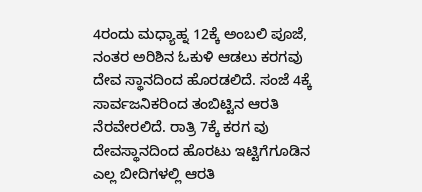4ರಂದು ಮಧ್ಯಾಹ್ನ 12ಕ್ಕೆ ಅಂಬಲಿ ಪೂಜೆ, ನಂತರ ಅರಿಶಿನ ಓಕುಳಿ ಆಡಲು ಕರಗವು ದೇವ ಸ್ಥಾನದಿಂದ ಹೊರಡಲಿದೆ. ಸಂಜೆ 4ಕ್ಕೆ ಸಾರ್ವಜನಿಕರಿಂದ ತಂಬಿಟ್ಟಿನ ಆರತಿ ನೆರವೇರಲಿದೆ. ರಾತ್ರಿ 7ಕ್ಕೆ ಕರಗ ವು ದೇವಸ್ಥಾನದಿಂದ ಹೊರಟು ಇಟ್ಟಿಗೆಗೂಡಿನ ಎಲ್ಲ ಬೀದಿಗಳಲ್ಲಿ ಆರತಿ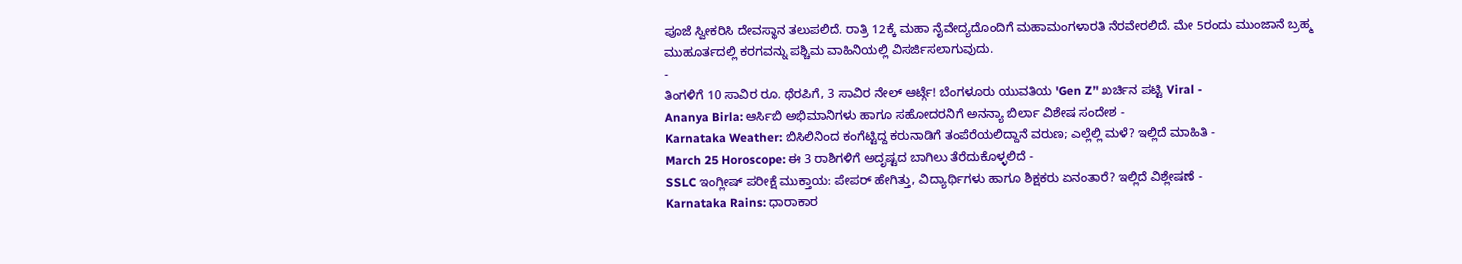ಪೂಜೆ ಸ್ವೀಕರಿಸಿ ದೇವಸ್ಥಾನ ತಲುಪಲಿದೆ. ರಾತ್ರಿ 12ಕ್ಕೆ ಮಹಾ ನೈವೇದ್ಯದೊಂದಿಗೆ ಮಹಾಮಂಗಳಾರತಿ ನೆರವೇರಲಿದೆ. ಮೇ 5ರಂದು ಮುಂಜಾನೆ ಬ್ರಹ್ಮ ಮುಹೂರ್ತದಲ್ಲಿ ಕರಗವನ್ನು ಪಶ್ಚಿಮ ವಾಹಿನಿಯಲ್ಲಿ ವಿಸರ್ಜಿಸಲಾಗುವುದು.
-
ತಿಂಗಳಿಗೆ 10 ಸಾವಿರ ರೂ. ಥೆರಪಿಗೆ, 3 ಸಾವಿರ ನೇಲ್ ಆರ್ಟ್ಗೆ! ಬೆಂಗಳೂರು ಯುವತಿಯ 'Gen Z’' ಖರ್ಚಿನ ಪಟ್ಟಿ Viral -
Ananya Birla: ಆರ್ಸಿಬಿ ಅಭಿಮಾನಿಗಳು ಹಾಗೂ ಸಹೋದರನಿಗೆ ಅನನ್ಯಾ ಬಿರ್ಲಾ ವಿಶೇಷ ಸಂದೇಶ -
Karnataka Weather: ಬಿಸಿಲಿನಿಂದ ಕಂಗೆಟ್ಟಿದ್ದ ಕರುನಾಡಿಗೆ ತಂಪೆರೆಯಲಿದ್ದಾನೆ ವರುಣ; ಎಲ್ಲೆಲ್ಲಿ ಮಳೆ? ಇಲ್ಲಿದೆ ಮಾಹಿತಿ -
March 25 Horoscope: ಈ 3 ರಾಶಿಗಳಿಗೆ ಅದೃಷ್ಟದ ಬಾಗಿಲು ತೆರೆದುಕೊಳ್ಳಲಿದೆ -
SSLC ಇಂಗ್ಲೀಷ್ ಪರೀಕ್ಷೆ ಮುಕ್ತಾಯ: ಪೇಪರ್ ಹೇಗಿತ್ತು, ವಿದ್ಯಾರ್ಥಿಗಳು ಹಾಗೂ ಶಿಕ್ಷಕರು ಏನಂತಾರೆ? ಇಲ್ಲಿದೆ ವಿಶ್ಲೇಷಣೆ -
Karnataka Rains: ಧಾರಾಕಾರ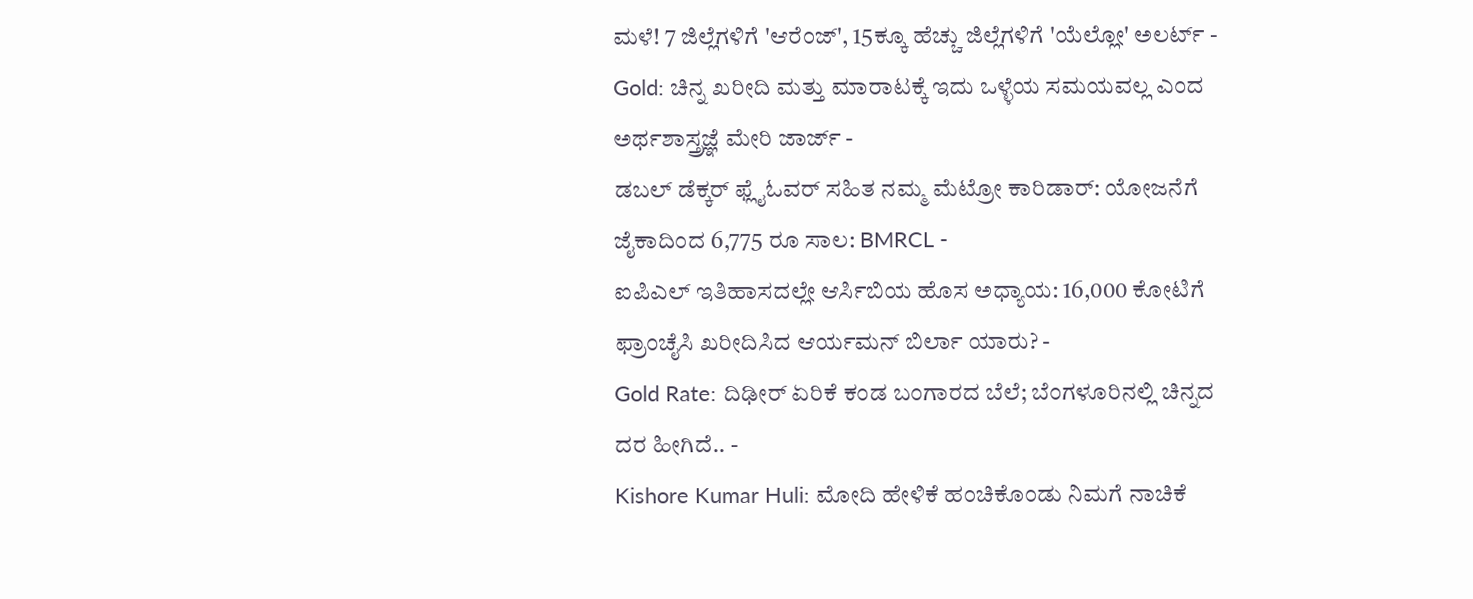ಮಳೆ! 7 ಜಿಲ್ಲೆಗಳಿಗೆ 'ಆರೆಂಜ್', 15ಕ್ಕೂ ಹೆಚ್ಚು ಜಿಲ್ಲೆಗಳಿಗೆ 'ಯೆಲ್ಲೋ' ಅಲರ್ಟ್ -
Gold: ಚಿನ್ನ ಖರೀದಿ ಮತ್ತು ಮಾರಾಟಕ್ಕೆ ಇದು ಒಳ್ಳೆಯ ಸಮಯವಲ್ಲ ಎಂದ ಅರ್ಥಶಾಸ್ತ್ರಜ್ಞೆ ಮೇರಿ ಜಾರ್ಜ್ -
ಡಬಲ್ ಡೆಕ್ಕರ್ ಫ್ಲೈಓವರ್ ಸಹಿತ ನಮ್ಮ ಮೆಟ್ರೋ ಕಾರಿಡಾರ್: ಯೋಜನೆಗೆ ಜೈಕಾದಿಂದ 6,775 ರೂ ಸಾಲ: BMRCL -
ಐಪಿಎಲ್ ಇತಿಹಾಸದಲ್ಲೇ ಆರ್ಸಿಬಿಯ ಹೊಸ ಅಧ್ಯಾಯ: 16,000 ಕೋಟಿಗೆ ಫ್ರಾಂಚೈಸಿ ಖರೀದಿಸಿದ ಆರ್ಯಮನ್ ಬಿರ್ಲಾ ಯಾರು? -
Gold Rate: ದಿಢೀರ್ ಏರಿಕೆ ಕಂಡ ಬಂಗಾರದ ಬೆಲೆ; ಬೆಂಗಳೂರಿನಲ್ಲಿ ಚಿನ್ನದ ದರ ಹೀಗಿದೆ.. -
Kishore Kumar Huli: ಮೋದಿ ಹೇಳಿಕೆ ಹಂಚಿಕೊಂಡು ನಿಮಗೆ ನಾಚಿಕೆ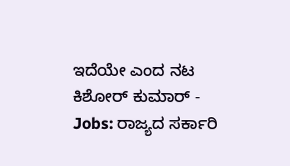ಇದೆಯೇ ಎಂದ ನಟ ಕಿಶೋರ್ ಕುಮಾರ್ -
Jobs: ರಾಜ್ಯದ ಸರ್ಕಾರಿ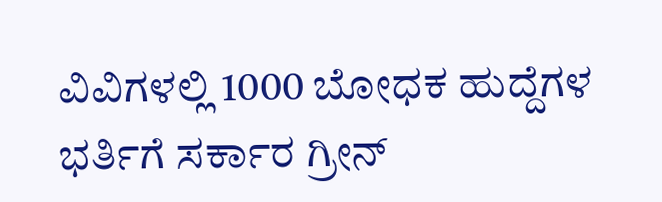ವಿವಿಗಳಲ್ಲಿ 1000 ಬೋಧಕ ಹುದ್ದೆಗಳ ಭರ್ತಿಗೆ ಸರ್ಕಾರ ಗ್ರೀನ್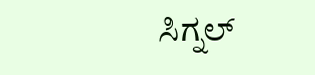ಸಿಗ್ನಲ್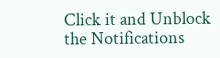Click it and Unblock the Notifications